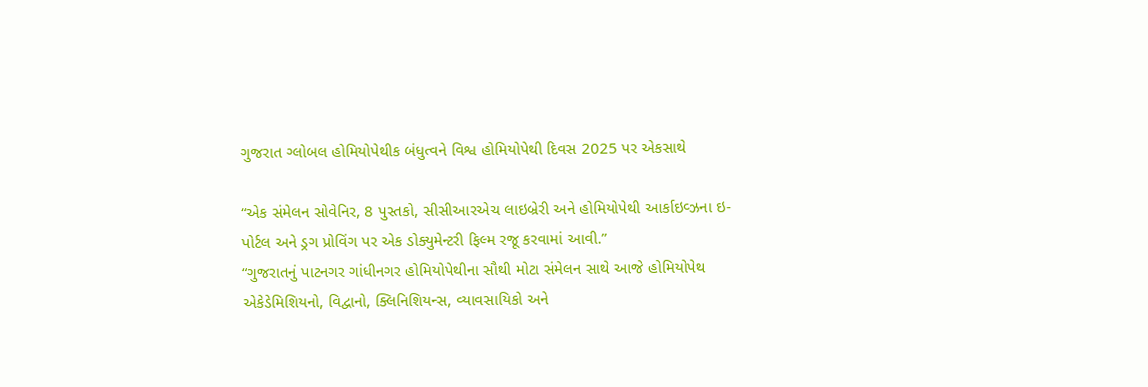ગુજરાત ગ્લોબલ હોમિયોપેથીક બંધુત્વને વિશ્વ હોમિયોપેથી દિવસ 2025 પર એકસાથે

“એક સંમેલન સોવેનિર, 8 પુસ્તકો, સીસીઆરએચ લાઇબ્રેરી અને હોમિયોપેથી આર્કાઇવ્ઝના ઇ-પોર્ટલ અને ડ્રગ પ્રોવિંગ પર એક ડોક્યુમેન્ટરી ફિલ્મ રજૂ કરવામાં આવી.”
“ગુજરાતનું પાટનગર ગાંધીનગર હોમિયોપેથીના સૌથી મોટા સંમેલન સાથે આજે હોમિયોપેથ એકેડેમિશિયનો, વિદ્વાનો, ક્લિનિશિયન્સ, વ્યાવસાયિકો અને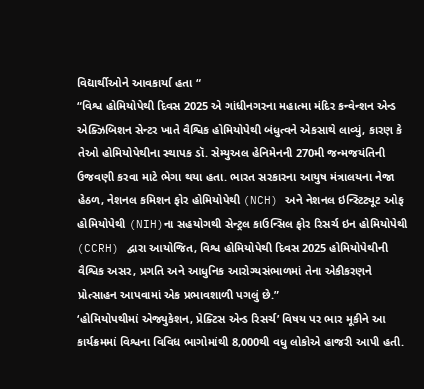વિદ્યાર્થીઓને આવકાર્યા હતા “
“વિશ્વ હોમિયોપેથી દિવસ 2025 એ ગાંધીનગરના મહાત્મા મંદિર કન્વેન્શન એન્ડ એક્ઝિબિશન સેન્ટર ખાતે વૈશ્વિક હોમિયોપેથી બંધુત્વને એકસાથે લાવ્યું, કારણ કે તેઓ હોમિયોપેથીના સ્થાપક ડૉ. સેમ્યુઅલ હેનિમેનની 270મી જન્મજયંતિની ઉજવણી કરવા માટે ભેગા થયા હતા. ભારત સરકારના આયુષ મંત્રાલયના નેજા હેઠળ, નેશનલ કમિશન ફોર હોમિયોપેથી (NCH) અને નેશનલ ઇન્સ્ટિટ્યૂટ ઓફ હોમિયોપેથી (NIH)ના સહયોગથી સેન્ટ્રલ કાઉન્સિલ ફોર રિસર્ચ ઇન હોમિયોપેથી (CCRH) દ્વારા આયોજિત, વિશ્વ હોમિયોપેથી દિવસ 2025 હોમિયોપેથીની વૈશ્વિક અસર, પ્રગતિ અને આધુનિક આરોગ્યસંભાળમાં તેના એકીકરણને પ્રોત્સાહન આપવામાં એક પ્રભાવશાળી પગલું છે.”
‘હોમિયોપથીમાં એજ્યુકેશન, પ્રેક્ટિસ એન્ડ રિસર્ચ’ વિષય પર ભાર મૂકીને આ કાર્યક્રમમાં વિશ્વના વિવિધ ભાગોમાંથી 8,000થી વધુ લોકોએ હાજરી આપી હતી.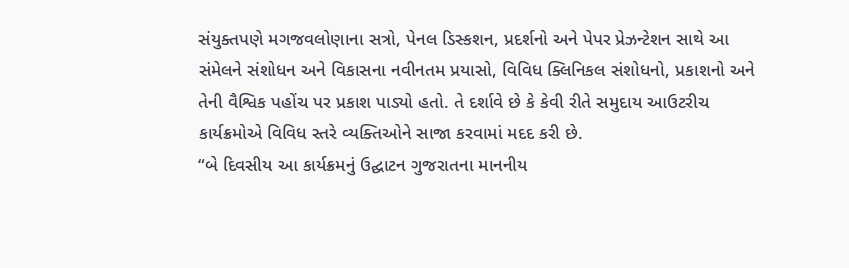સંયુક્તપણે મગજવલોણાના સત્રો, પેનલ ડિસ્કશન, પ્રદર્શનો અને પેપર પ્રેઝન્ટેશન સાથે આ સંમેલને સંશોધન અને વિકાસના નવીનતમ પ્રયાસો, વિવિધ ક્લિનિકલ સંશોધનો, પ્રકાશનો અને તેની વૈશ્વિક પહોંચ પર પ્રકાશ પાડ્યો હતો. તે દર્શાવે છે કે કેવી રીતે સમુદાય આઉટરીચ કાર્યક્રમોએ વિવિધ સ્તરે વ્યક્તિઓને સાજા કરવામાં મદદ કરી છે.
“બે દિવસીય આ કાર્યક્રમનું ઉદ્ઘાટન ગુજરાતના માનનીય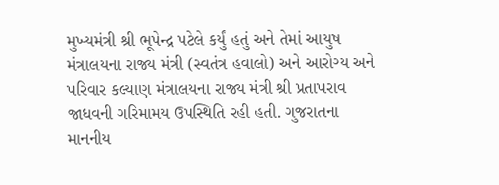મુખ્યમંત્રી શ્રી ભૂપેન્દ્ર પટેલે કર્યું હતું અને તેમાં આયુષ મંત્રાલયના રાજ્ય મંત્રી (સ્વતંત્ર હવાલો) અને આરોગ્ય અને પરિવાર કલ્યાણ મંત્રાલયના રાજ્ય મંત્રી શ્રી પ્રતાપરાવ જાધવની ગરિમામય ઉપસ્થિતિ રહી હતી. ગુજરાતના માનનીય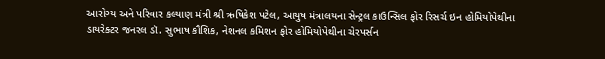આરોગ્ય અને પરિવાર કલ્યાણ મંત્રી શ્રી ઋષિકેશ પટેલ, આયુષ મંત્રાલયના સેન્ટ્રલ કાઉન્સિલ ફોર રિસર્ચ ઇન હોમિયોપેથીના ડાયરેક્ટર જનરલ ડૉ. સુભાષ કૌશિક, નેશનલ કમિશન ફોર હોમિયોપેથીના ચેરપર્સન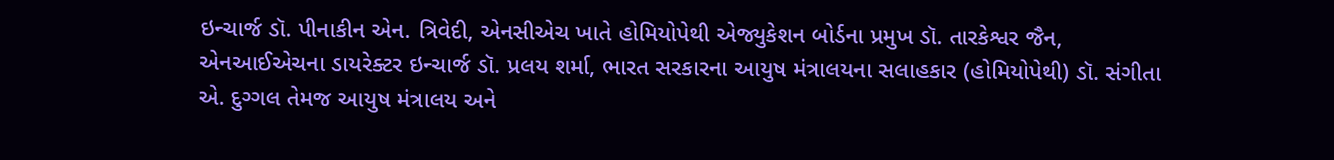ઇન્ચાર્જ ડૉ. પીનાકીન એન. ત્રિવેદી, એનસીએચ ખાતે હોમિયોપેથી એજ્યુકેશન બોર્ડના પ્રમુખ ડૉ. તારકેશ્વર જૈન, એનઆઈએચના ડાયરેક્ટર ઇન્ચાર્જ ડૉ. પ્રલય શર્મા, ભારત સરકારના આયુષ મંત્રાલયના સલાહકાર (હોમિયોપેથી) ડૉ. સંગીતા એ. દુગ્ગલ તેમજ આયુષ મંત્રાલય અને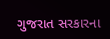ગુજરાત સરકારના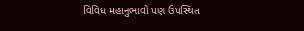વિવિધ મહાનુભાવો પણ ઉપસ્થિત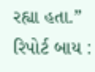રહ્યા હતા.”
રિપોર્ટ બાય :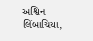અશ્વિન લિંબાચિયા,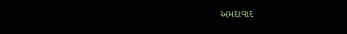અમદાવાદ